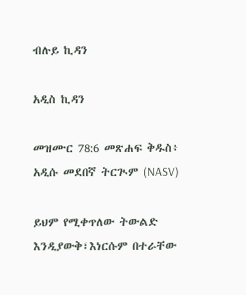ብሉይ ኪዳን

አዲስ ኪዳን

መዝሙር 78:6 መጽሐፍ ቅዱስ፥ አዲሱ መደበኛ ትርጒም (NASV)

ይህም የሚቀጥለው ትውልድ እንዲያውቅ፣እነርሱም በተራቸው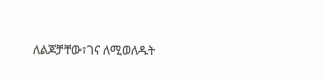ለልጆቻቸው፣ገና ለሚወለዱት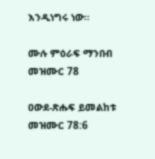እንዲነግሩ ነው።

ሙሉ ምዕራፍ ማንበብ መዝሙር 78

ዐውደ-ጽሑፍ ይመልከቱ መዝሙር 78:6